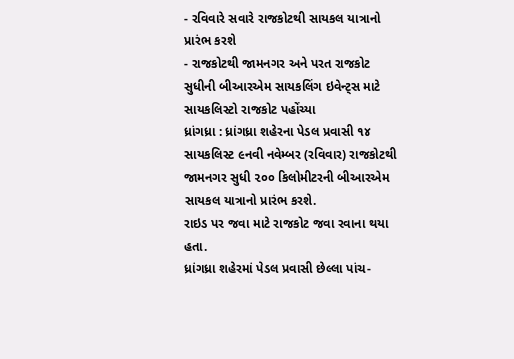- રવિવારે સવારે રાજકોટથી સાયકલ યાત્રાનો પ્રારંભ કરશે
- રાજકોટથી જામનગર અને પરત રાજકોટ સુધીની બીઆરએમ સાયકલિંગ ઇવેન્ટ્સ માટે સાયકલિસ્ટો રાજકોટ પહોંચ્યા
ધ્રાંગધ્રા : ધ્રાંગધ્રા શહેરના પેડલ પ્રવાસી ૧૪ સાયકલિસ્ટ ૯નવી નવેમ્બર (રવિવાર) રાજકોટથી જામનગર સુધી ૨૦૦ કિલોમીટરની બીઆરએમ સાયકલ યાત્રાનો પ્રારંભ કરશે.
રાઇડ પર જવા માટે રાજકોટ જવા રવાના થયા હતા.
ધ્રાંગધ્રા શહેરમાં પેડલ પ્રવાસી છેલ્લા પાંચ-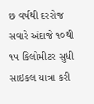છ વર્ષથી દરરોજ સવારે અંદાજે ૧૦થી ૧૫ કિલોમીટર સુધી સાઇકલ યાત્રા કરી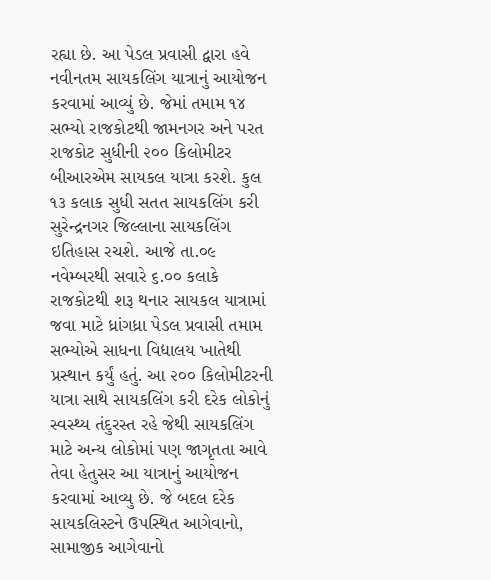રહ્યા છે. આ પેડલ પ્રવાસી દ્વારા હવે નવીનતમ સાયકલિંગ યાત્રાનું આયોજન કરવામાં આવ્યું છે. જેમાં તમામ ૧૪ સભ્યો રાજકોટથી જામનગર અને પરત રાજકોટ સુધીની ૨૦૦ કિલોમીટર બીઆરએમ સાયકલ યાત્રા કરશે. કુલ ૧૩ કલાક સુધી સતત સાયકલિંગ કરી સુરેન્દ્રનગર જિલ્લાના સાયકલિંગ ઇતિહાસ રચશે. આજે તા.૦૯ નવેમ્બરથી સવારે ૬.૦૦ કલાકે રાજકોટથી શરૂ થનાર સાયકલ યાત્રામાં જવા માટે ધ્રાંગધ્રા પેડલ પ્રવાસી તમામ સભ્યોએ સાધના વિદ્યાલય ખાતેથી પ્રસ્થાન કર્યું હતું. આ ૨૦૦ કિલોમીટરની યાત્રા સાથે સાયકલિંગ કરી દરેક લોકોનું સ્વસ્થ્ય તંદુરસ્ત રહે જેથી સાયકલિંગ માટે અન્ય લોકોમાં પણ જાગૃતતા આવે તેવા હેતુસર આ યાત્રાનું આયોજન કરવામાં આવ્યુ છે. જે બદલ દરેક સાયકલિસ્ટને ઉપસ્થિત આગેવાનો, સામાજીક આગેવાનો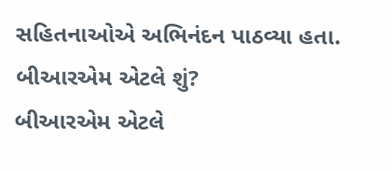સહિતનાઓએ અભિનંદન પાઠવ્યા હતા.
બીઆરએમ એટલે શું?
બીઆરએમ એટલે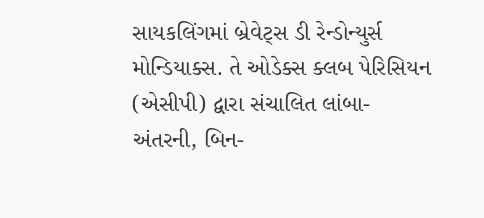સાયકલિંગમાં બ્રેવેટ્સ ડી રેન્ડોન્યુર્સ મોન્ડિયાક્સ. તે ઓડેક્સ ક્લબ પેરિસિયન (એસીપી) દ્વારા સંચાલિત લાંબા-અંતરની, બિન-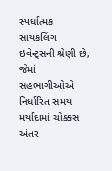સ્પર્ધાત્મક સાયકલિંગ ઇવેન્ટ્સની શ્રેણી છે, જેમાં સહભાગીઓએ નિર્ધારિત સમય મર્યાદામાં ચોક્કસ અંતર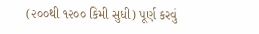(૨૦૦થી ૧૨૦૦ કિમી સુધી) પૂર્ણ કરવું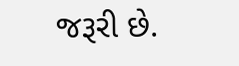જરૂરી છે.